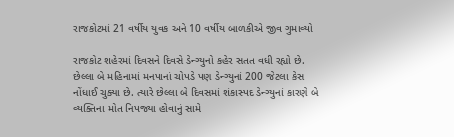રાજકોટમાં 21 વર્ષીય યુવક અને 10 વર્ષીય બાળકીએ જીવ ગુમાવ્યો

રાજકોટ શહેરમાં દિવસને દિવસે ડેન્ગ્યુનો કહેર સતત વધી રહ્યો છે. છેલ્લા બે મહિનામાં મનપાનાં ચોપડે પણ ડેન્ગ્યુનાં 200 જેટલા કેસ નોંધાઈ ચુક્યા છે. ત્યારે છેલ્લા બે દિવસમાં શંકાસ્પદ ડેન્ગ્યુનાં કારણે બે વ્યક્તિના મોત નિપજ્યા હોવાનું સામે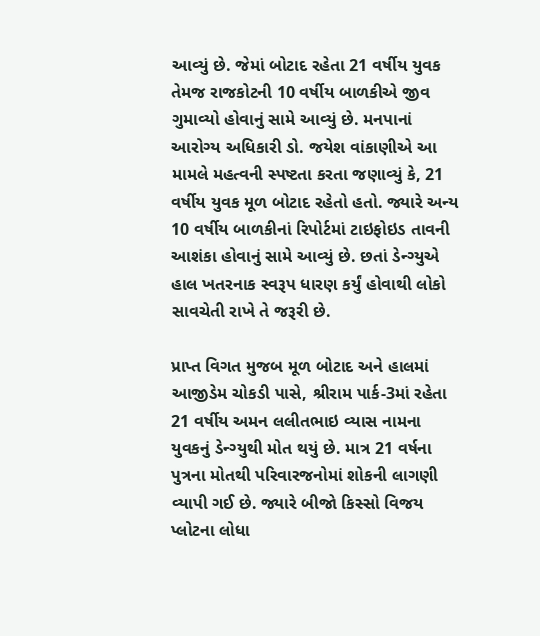આવ્યું છે. જેમાં બોટાદ રહેતા 21 વર્ષીય યુવક તેમજ રાજકોટની 10 વર્ષીય બાળકીએ જીવ ગુમાવ્યો હોવાનું સામે આવ્યું છે. મનપાનાં આરોગ્ય અધિકારી ડો. જયેશ વાંકાણીએ આ મામલે મહત્વની સ્પષ્ટતા કરતા જણાવ્યું કે, 21 વર્ષીય યુવક મૂળ બોટાદ રહેતો હતો. જ્યારે અન્ય 10 વર્ષીય બાળકીનાં રિપોર્ટમાં ટાઇફોઇડ તાવની આશંકા હોવાનું સામે આવ્યું છે. છતાં ડેન્ગ્યુએ હાલ ખતરનાક સ્વરૂપ ધારણ કર્યું હોવાથી લોકો સાવચેતી રાખે તે જરૂરી છે.

પ્રાપ્ત વિગત મુજબ મૂળ બોટાદ અને હાલમાં આજીડેમ ચોકડી પાસે, શ્રીરામ પાર્ક-3માં રહેતા 21 વર્ષીય અમન લલીતભાઇ વ્યાસ નામના યુવકનું ડેન્ગ્યુથી મોત થયું છે. માત્ર 21 વર્ષના પુત્રના મોતથી પરિવારજનોમાં શોકની લાગણી વ્યાપી ગઈ છે. જ્યારે બીજો કિસ્સો વિજય પ્લોટના લોધા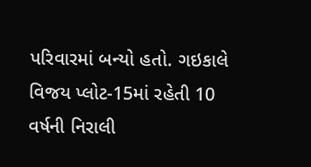પરિવારમાં બન્યો હતો. ગઇકાલે વિજય પ્લોટ-15માં રહેતી 10 વર્ષની નિરાલી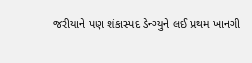જરીયાને પણ શંકાસ્પદ ડેન્ગ્યુને લઈ પ્રથમ ખાનગી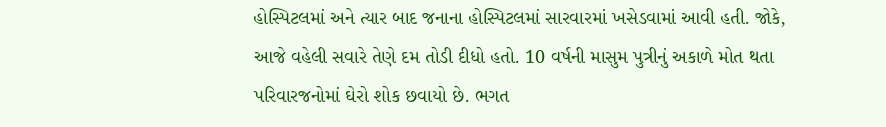હોસ્પિટલમાં અને ત્યાર બાદ જનાના હોસ્પિટલમાં સારવારમાં ખસેડવામાં આવી હતી. જોકે, આજે વહેલી સવારે તેણે દમ તોડી દીધો હતો. 10 વર્ષની માસુમ પુત્રીનું અકાળે મોત થતા પરિવારજનોમાં ઘેરો શોક છવાયો છે. ભગત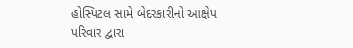હોસ્પિટલ સામે બેદરકારીનો આક્ષેપ પરિવાર દ્વારા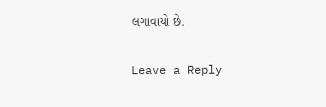લગાવાયો છે.

Leave a Reply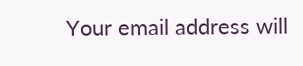Your email address will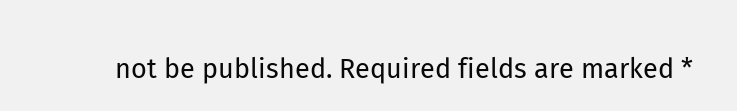not be published. Required fields are marked *